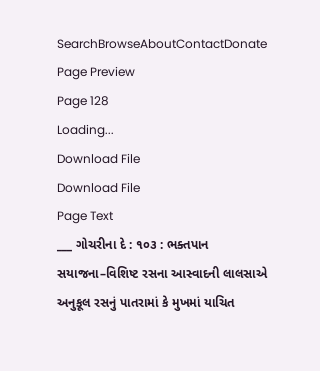SearchBrowseAboutContactDonate
Page Preview
Page 128
Loading...
Download File
Download File
Page Text
___ ગોચરીના દે : ૧૦૩ : ભક્તપાન સયાજના–વિશિષ્ટ રસના આસ્વાદની લાલસાએ અનુકૂલ રસનું પાતરામાં કે મુખમાં યાચિત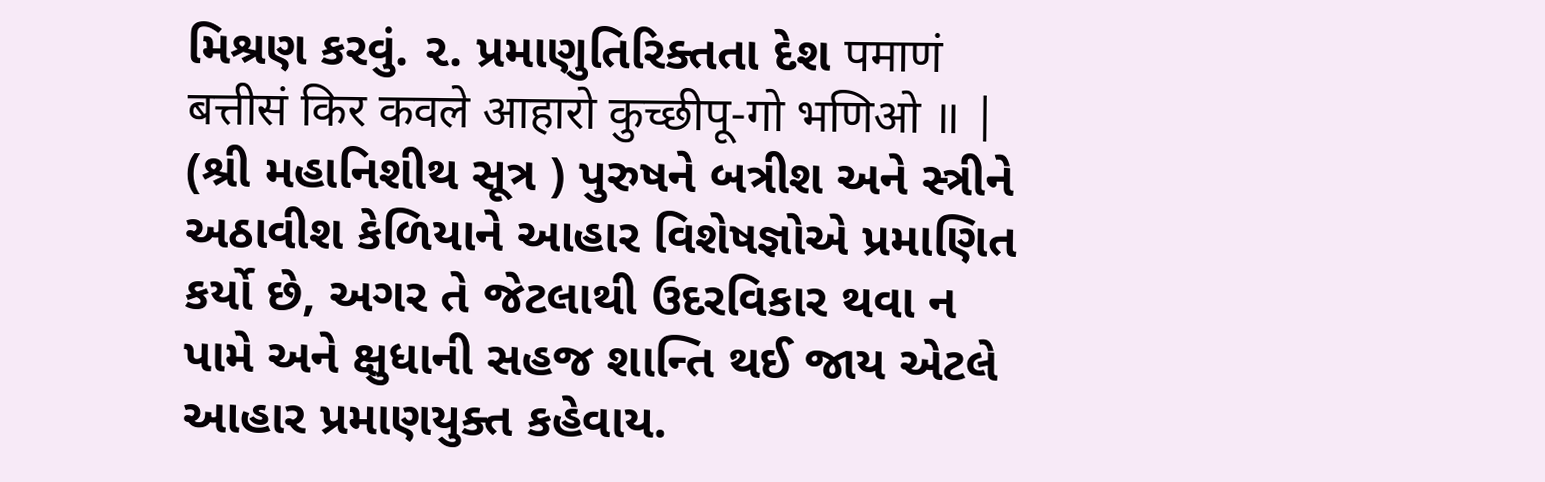મિશ્રણ કરવું. ૨. પ્રમાણુતિરિક્તતા દેશ पमाणं बत्तीसं किर कवले आहारो कुच्छीपू-गो भणिओ ॥ | (શ્રી મહાનિશીથ સૂત્ર ) પુરુષને બત્રીશ અને સ્ત્રીને અઠાવીશ કેળિયાને આહાર વિશેષજ્ઞોએ પ્રમાણિત કર્યો છે, અગર તે જેટલાથી ઉદરવિકાર થવા ન પામે અને ક્ષુધાની સહજ શાન્તિ થઈ જાય એટલે આહાર પ્રમાણયુક્ત કહેવાય.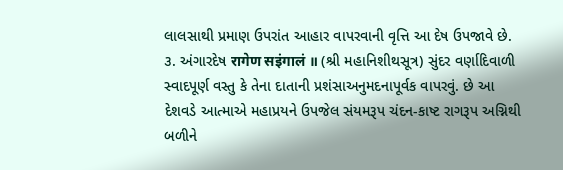લાલસાથી પ્રમાણ ઉપરાંત આહાર વાપરવાની વૃત્તિ આ દેષ ઉપજાવે છે. ૩. અંગારદેષ रागेण सइंगालं ॥ (શ્રી મહાનિશીથસૂત્ર) સુંદર વર્ણાદિવાળી સ્વાદપૂર્ણ વસ્તુ કે તેના દાતાની પ્રશંસાઅનુમદનાપૂર્વક વાપરવું. છે આ દેશવડે આત્માએ મહાપ્રયને ઉપજેલ સંયમરૂપ ચંદન-કાષ્ટ રાગરૂપ અગ્નિથી બળીને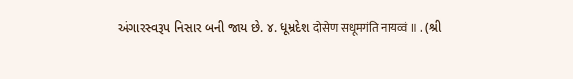અંગારસ્વરૂપ નિસાર બની જાય છે. ૪. ધૂમ્રદેશ दोसेण सधूमगंति नायव्वं ॥ . (શ્રી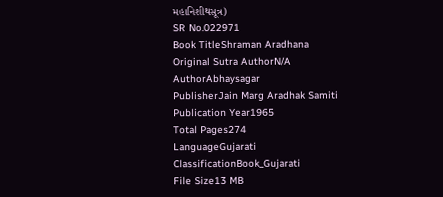મહાનિશીથસૂત્ર)
SR No.022971
Book TitleShraman Aradhana
Original Sutra AuthorN/A
AuthorAbhaysagar
PublisherJain Marg Aradhak Samiti
Publication Year1965
Total Pages274
LanguageGujarati
ClassificationBook_Gujarati
File Size13 MB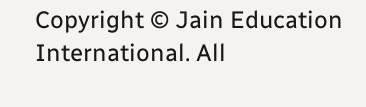Copyright © Jain Education International. All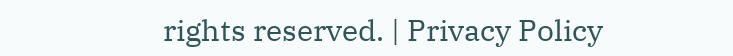rights reserved. | Privacy Policy